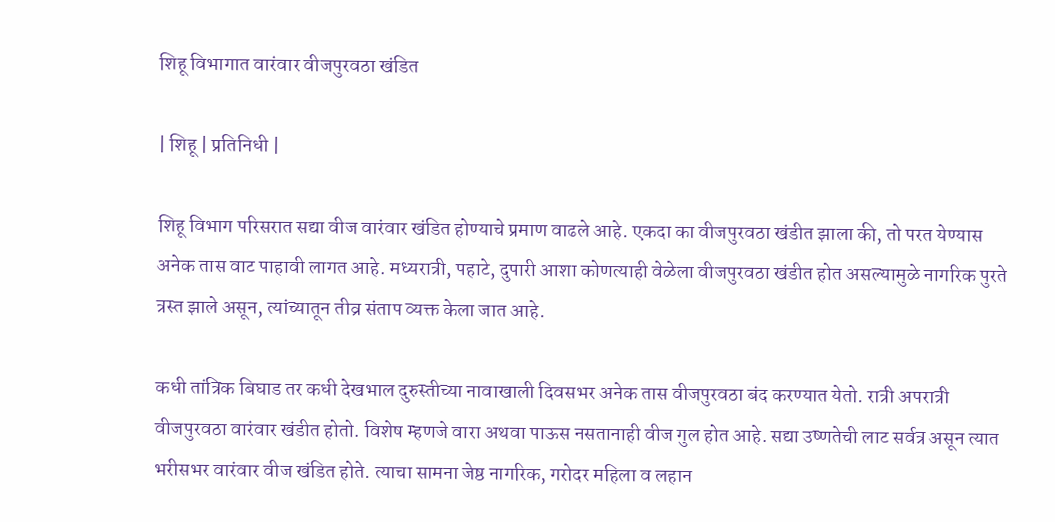शिहू विभागात वारंवार वीजपुरवठा खंडित

| शिहू | प्रतिनिधी |

शिहू विभाग परिसरात सद्या वीज वारंवार खंडित होण्याचे प्रमाण वाढले आहे. एकदा का वीजपुरवठा खंडीत झाला की, तो परत येण्यास अनेक तास वाट पाहावी लागत आहे. मध्यरात्री, पहाटे, दुपारी आशा कोणत्याही वेळेला वीजपुरवठा खंडीत होत असल्यामुळे नागरिक पुरते त्रस्त झाले असून, त्यांच्यातून तीव्र संताप व्यक्त केला जात आहे.

कधी तांत्रिक बिघाड तर कधी देखभाल दुरुस्तीच्या नावाखाली दिवसभर अनेक तास वीजपुरवठा बंद करण्यात येतो. रात्री अपरात्री वीजपुरवठा वारंवार खंडीत होतो. विशेष म्हणजे वारा अथवा पाऊस नसतानाही वीज गुल होत आहे. सद्या उष्णतेची लाट सर्वत्र असून त्यात भरीसभर वारंवार वीज खंडित होते. त्याचा सामना जेष्ठ नागरिक, गरोदर महिला व लहान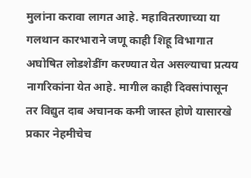मुलांना करावा लागत आहे. महावितरणाच्या या गलथान कारभाराने जणू काही शिहू विभागात अघोषित लोडशेडींग करण्यात येत असल्याचा प्रत्यय नागरिकांना येत आहे. मागील काही दिवसांपासून तर विद्युत दाब अचानक कमी जास्त होणे यासारखे प्रकार नेहमीचेच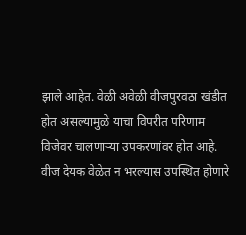झाले आहेत. वेळी अवेळी वीजपुरवठा खंडीत होत असल्यामुळे याचा विपरीत परिणाम विजेवर चालणाऱ्या उपकरणांवर होत आहे. वीज देयक वेळेत न भरल्यास उपस्थित होणारे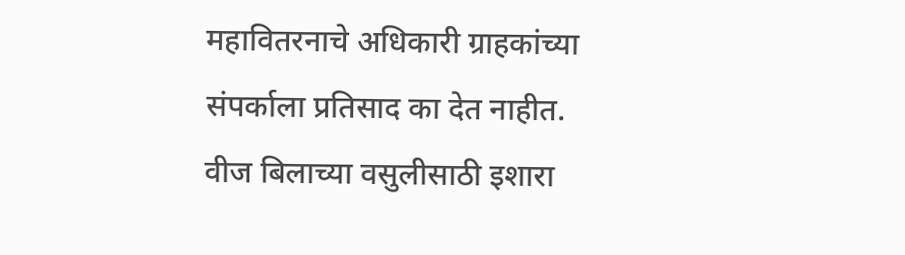महावितरनाचे अधिकारी ग्राहकांच्या संपर्काला प्रतिसाद का देत नाहीत. वीज बिलाच्या वसुलीसाठी इशारा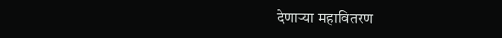देणाऱ्या महावितरण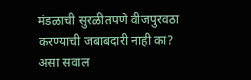मंडळाची सुरळीतपणे वीजपुरवठा करण्याची जबाबदारी नाही का? असा सवाल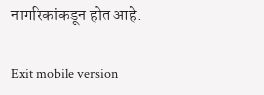नागरिकांकडून होत आहे.

Exit mobile version